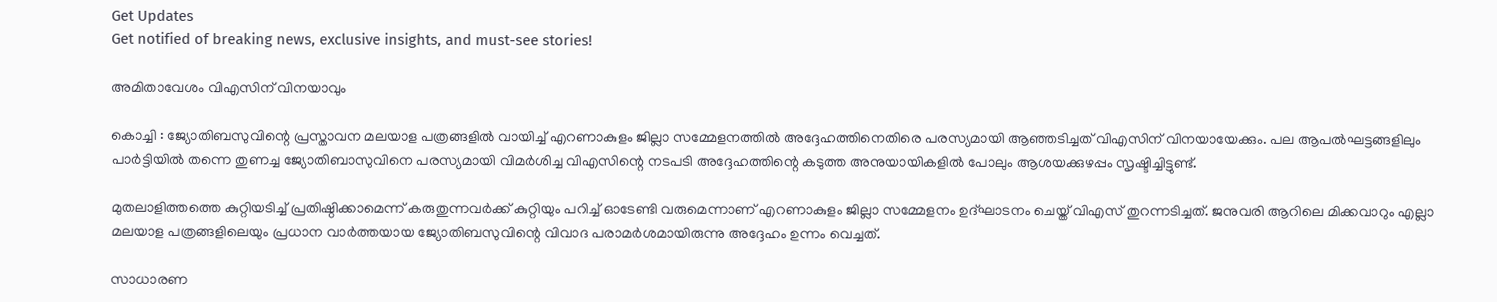Get Updates
Get notified of breaking news, exclusive insights, and must-see stories!

അമിതാവേശം വിഎസിന് വിനയാവും

കൊച്ചി : ജ്യോതിബസുവിന്റെ പ്രസ്താവന മലയാള പത്രങ്ങളില്‍ വായിച്ച് എറണാകുളം ജില്ലാ സമ്മേളനത്തില്‍ അദ്ദേഹത്തിനെതിരെ പരസ്യമായി ആഞ്ഞടിച്ചത് വിഎസിന് വിനയായേക്കും. പല ആപല്‍ഘട്ടങ്ങളിലും പാര്‍ട്ടിയില്‍ തന്നെ തുണച്ച ജ്യോതിബാസുവിനെ പരസ്യമായി വിമര്‍ശിച്ച വിഎസിന്റെ നടപടി അദ്ദേഹത്തിന്റെ കടുത്ത അനുയായികളില്‍ പോലും ആശയക്കുഴപ്പം സൃഷ്ടിച്ചിട്ടുണ്ട്.

മുതലാളിത്തത്തെ കുറ്റിയടിച്ച് പ്രതിഷ്ഠിക്കാമെന്ന് കരുതുന്നവര്‍ക്ക് കുറ്റിയും പറിച്ച് ഓടേണ്ടി വരുമെന്നാണ് എറണാകുളം ജില്ലാ സമ്മേളനം ഉദ്ഘാടനം ചെയ്ത് വിഎസ് തുറന്നടിച്ചത്. ജനുവരി ആറിലെ മിക്കവാറും എല്ലാ മലയാള പത്രങ്ങളിലെയും പ്രധാന വാര്‍ത്തയായ ജ്യോതിബസുവിന്റെ വിവാദ പരാമര്‍ശമായിരുന്നു അദ്ദേഹം ഉന്നം വെച്ചത്.

സാധാരണ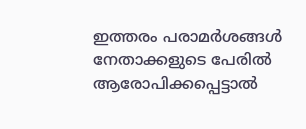ഇത്തരം പരാമര്‍ശങ്ങള്‍ നേതാക്കളുടെ പേരില്‍ ആരോപിക്കപ്പെട്ടാല്‍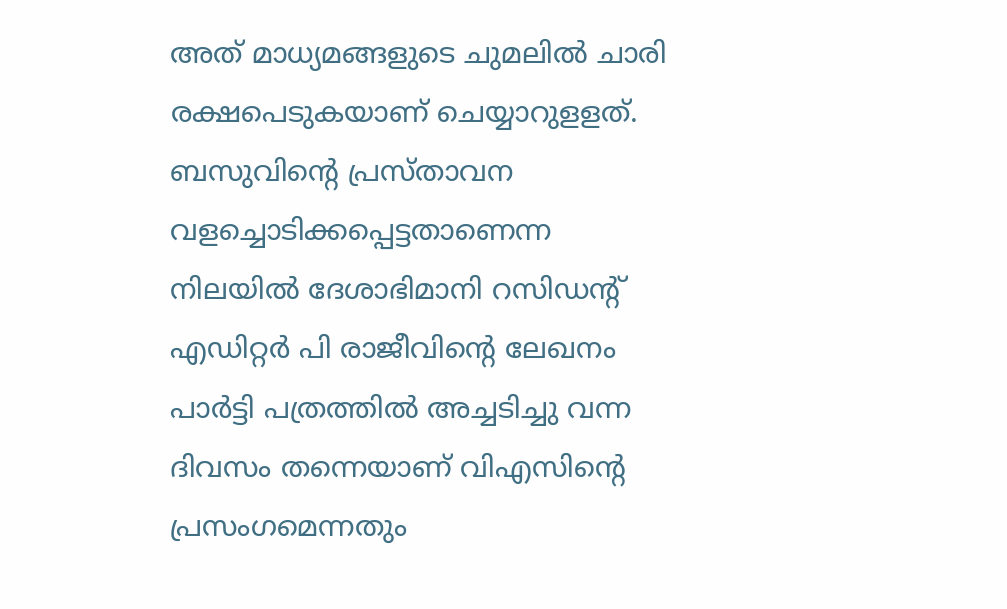അത് മാധ്യമങ്ങളുടെ ചുമലില്‍ ചാരി രക്ഷപെടുകയാണ് ചെയ്യാറുളളത്. ബസുവിന്റെ പ്രസ്താവന വളച്ചൊടിക്കപ്പെട്ടതാണെന്ന നിലയില്‍ ദേശാഭിമാനി റസിഡന്റ് എഡിറ്റര്‍ പി രാജീവിന്റെ ലേഖനം പാര്‍ട്ടി പത്രത്തില്‍ അച്ചടിച്ചു വന്ന ദിവസം തന്നെയാണ് വിഎസിന്റെ പ്രസംഗമെന്നതും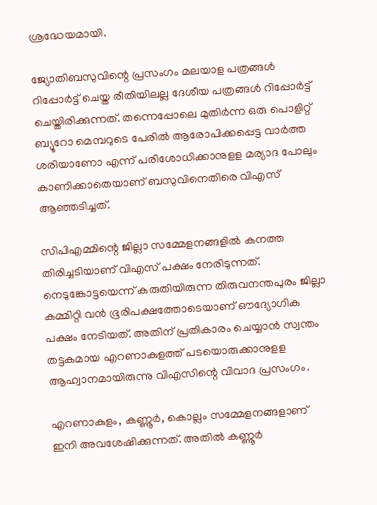ശ്രദ്ധേയമായി.

ജ്യോതിബസുവിന്റെ പ്രസംഗം മലയാള പത്രങ്ങള്‍ റിപ്പോര്‍ട്ട് ചെയ്ത രീതിയിലല്ല ദേശീയ പത്രങ്ങള്‍ റിപ്പോര്‍ട്ട് ചെയ്തിരിക്കുന്നത്. തന്നെപ്പോലെ മുതിര്‍ന്ന ഒരു പൊളിറ്റ് ബ്യൂറോ മെമ്പറുടെ പേരില്‍ ആരോപിക്കപ്പെട്ട വാര്‍ത്ത ശരിയാണോ എന്ന് പരിശോധിക്കാനുളള മര്യാദ പോലും കാണിക്കാതെയാണ് ബസുവിനെതിരെ വിഎസ് ആഞ്ഞടിച്ചത്.

സിപിഎമ്മിന്റെ ജില്ലാ സമ്മേളനങ്ങളില്‍ കനത്ത തിരിച്ചടിയാണ് വിഎസ് പക്ഷം നേരിടുന്നത്. നെടുങ്കോട്ടയെന്ന് കരുതിയിരുന്ന തിരുവനന്തപുരം ജില്ലാ കമ്മിറ്റി വന്‍ ഭൂരിപക്ഷത്തോടെയാണ് ഔദ്യോഗിക പക്ഷം നേടിയത്. അതിന് പ്രതികാരം ചെയ്യാന്‍ സ്വന്തം തട്ടകമായ എറണാകുളത്ത് പടയൊരുക്കാനുളള ആഹ്വാനമായിരുന്നു വിഎസിന്റെ വിവാദ പ്രസംഗം.

എറണാകുളം, കണ്ണൂര്‍, കൊല്ലം സമ്മേളനങ്ങളാണ് ഇനി അവശേഷിക്കുന്നത്. അതില്‍ കണ്ണൂര്‍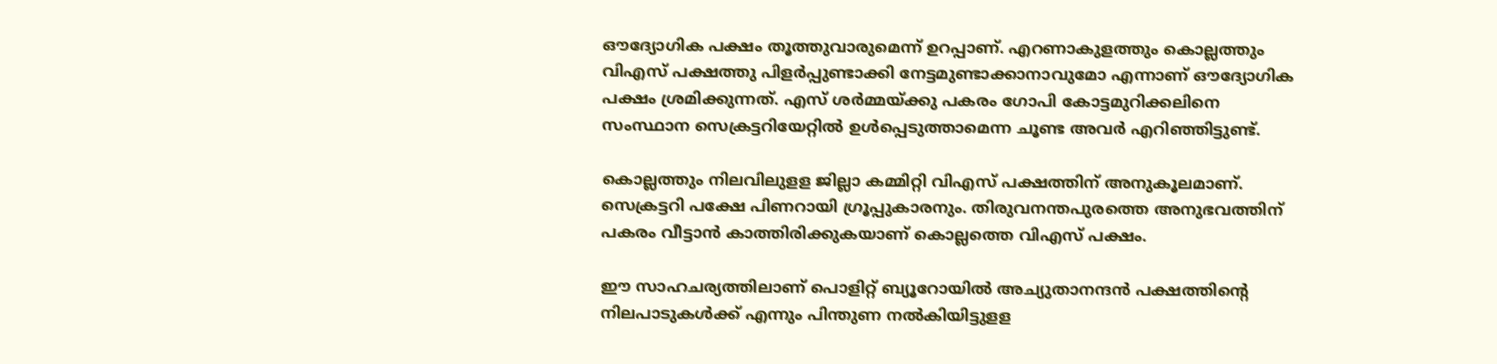ഔദ്യോഗിക പക്ഷം തൂത്തുവാരുമെന്ന് ഉറപ്പാണ്. എറണാകുളത്തും കൊല്ലത്തും വിഎസ് പക്ഷത്തു പിളര്‍പ്പുണ്ടാക്കി നേട്ടമുണ്ടാക്കാനാവുമോ എന്നാണ് ഔദ്യോഗിക പക്ഷം ശ്രമിക്കുന്നത്. എസ് ശര്‍മ്മയ്ക്കു പകരം ഗോപി കോട്ടമുറിക്കലിനെ സംസ്ഥാന സെക്രട്ടറിയേറ്റില്‍ ഉള്‍പ്പെടുത്താമെന്ന ചൂണ്ട അവര്‍ എറിഞ്ഞിട്ടുണ്ട്.

കൊല്ലത്തും നിലവിലുളള ജില്ലാ കമ്മിറ്റി വിഎസ് പക്ഷത്തിന് അനുകൂലമാണ്. സെക്രട്ടറി പക്ഷേ പിണറായി ഗ്രൂപ്പുകാരനും. തിരുവനന്തപുരത്തെ അനുഭവത്തിന് പകരം വീട്ടാന്‍ കാത്തിരിക്കുകയാണ് കൊല്ലത്തെ വിഎസ് പക്ഷം.

ഈ സാഹചര്യത്തിലാണ് പൊളിറ്റ് ബ്യൂറോയില്‍ അച്യുതാനന്ദന്‍ പക്ഷത്തിന്റെ നിലപാടുകള്‍ക്ക് എന്നും പിന്തുണ നല്‍കിയിട്ടുളള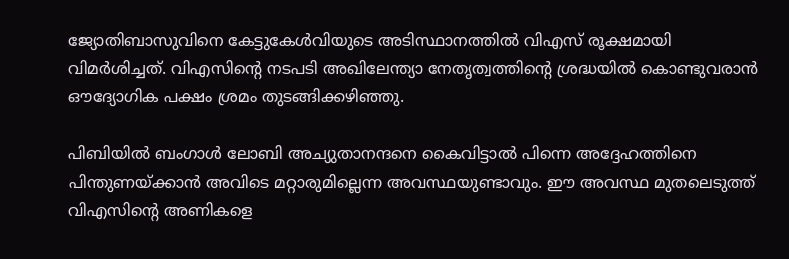ജ്യോതിബാസുവിനെ കേട്ടുകേള്‍വിയുടെ അടിസ്ഥാനത്തില്‍ വിഎസ് രൂക്ഷമായി വിമര്‍ശിച്ചത്. വിഎസിന്റെ നടപടി അഖിലേന്ത്യാ നേതൃത്വത്തിന്റെ ശ്രദ്ധയില്‍ കൊണ്ടുവരാന്‍ ഔദ്യോഗിക പക്ഷം ശ്രമം തുടങ്ങിക്കഴി‍ഞ്ഞു.

പിബിയില്‍ ബംഗാള്‍ ലോബി അച്യുതാനന്ദനെ കൈവിട്ടാല്‍ പിന്നെ അദ്ദേഹത്തിനെ പിന്തുണയ്ക്കാന്‍ അവിടെ മറ്റാരുമില്ലെന്ന അവസ്ഥയുണ്ടാവും. ഈ അവസ്ഥ മുതലെടുത്ത് വിഎസിന്റെ അണികളെ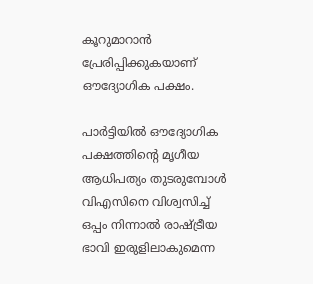കൂറുമാറാന്‍ പ്രേരിപ്പിക്കുകയാണ് ഔദ്യോഗിക പക്ഷം.

പാര്‍ട്ടിയില്‍ ഔദ്യോഗിക പക്ഷത്തിന്റെ മൃഗീയ ആധിപത്യം തുടരുമ്പോള്‍ വിഎസിനെ വിശ്വസിച്ച് ഒപ്പം നിന്നാല്‍ രാഷ്ട്രീയ ഭാവി ഇരുളിലാകുമെന്ന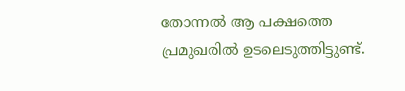തോന്നല്‍ ആ പക്ഷത്തെ പ്രമുഖരില്‍ ഉടലെടുത്തിട്ടുണ്ട്.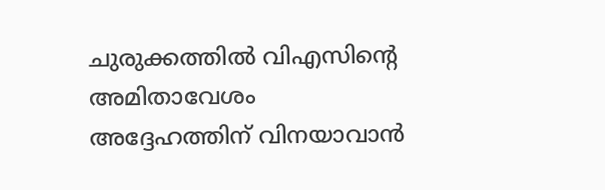ചുരുക്കത്തില്‍ വിഎസിന്റെ അമിതാവേശം അദ്ദേഹത്തിന് വിനയാവാന്‍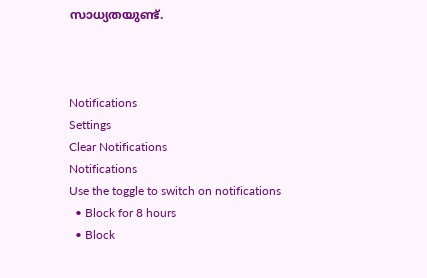സാധ്യതയുണ്ട്.



Notifications
Settings
Clear Notifications
Notifications
Use the toggle to switch on notifications
  • Block for 8 hours
  • Block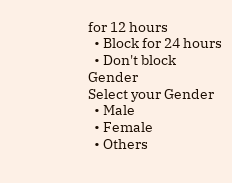for 12 hours
  • Block for 24 hours
  • Don't block
Gender
Select your Gender
  • Male
  • Female
  • Others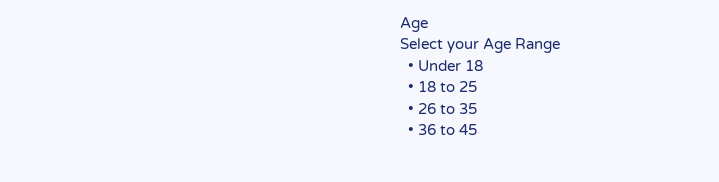Age
Select your Age Range
  • Under 18
  • 18 to 25
  • 26 to 35
  • 36 to 45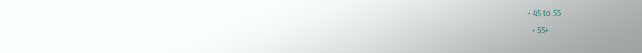• 45 to 55
  • 55+